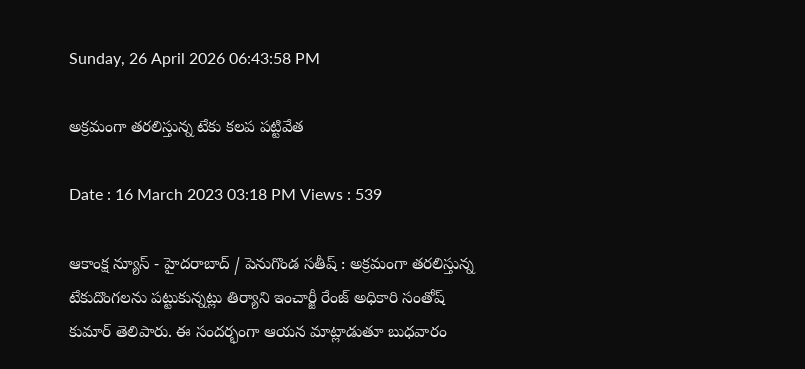Sunday, 26 April 2026 06:43:58 PM

అక్రమంగా తరలిస్తున్న టేకు కలప పట్టివేత

Date : 16 March 2023 03:18 PM Views : 539

ఆకాంక్ష న్యూస్ - హైదరాబాద్ / పెనుగొండ సతీష్ : అక్రమంగా తరలిస్తున్న టేకుదొంగలను పట్టుకున్నట్లు తిర్యాని ఇంచార్జీ రేంజ్ అధికారి సంతోష్ కుమార్ తెలిపారు. ఈ సందర్భంగా ఆయన మాట్లాడుతూ బుధవారం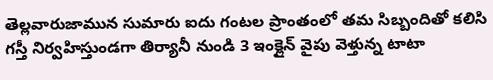తెల్లవారుజామున సుమారు ఐదు గంటల ప్రాంతంలో తమ సిబ్బందితో కలిసి గస్తీ నిర్వహిస్తుండగా తిర్యానీ నుండి 3 ఇంక్లైన్ వైపు వెళ్తున్న టాటా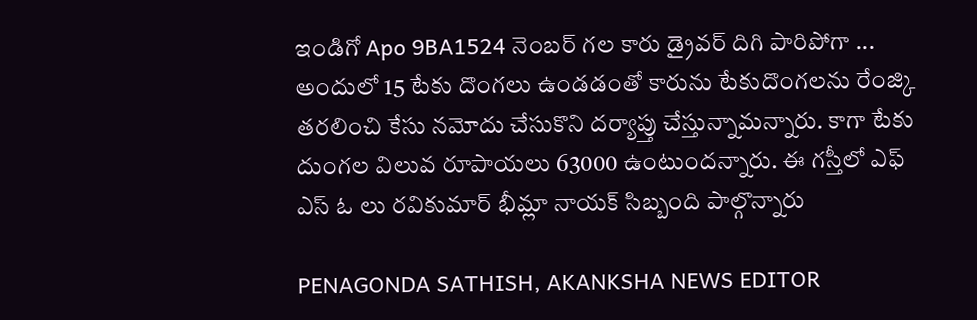ఇండిగో Apo 9BA1524 నెంబర్ గల కారు డ్రైవర్ దిగి పారిపోగా ... అందులో 15 టేకు దొంగలు ఉండడంతో కారును టేకుదొంగలను రేంజ్కి తరలించి కేసు నమోదు చేసుకొని దర్యాప్తు చేస్తున్నామన్నారు. కాగా టేకు దుంగల విలువ రూపాయలు 63000 ఉంటుందన్నారు. ఈ గస్తీలో ఎఫ్ ఎస్ ఓ లు రవికుమార్ భీమ్లా నాయక్ సిబ్బంది పాల్గొన్నారు

PENAGONDA SATHISH, AKANKSHA NEWS EDITOR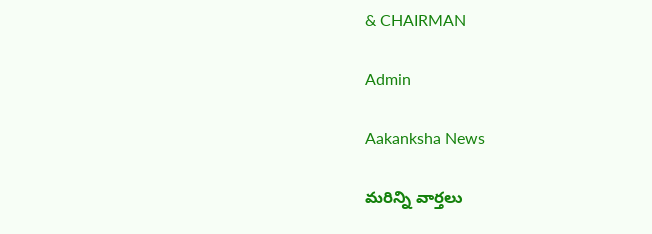& CHAIRMAN

Admin

Aakanksha News

మరిన్ని వార్తలు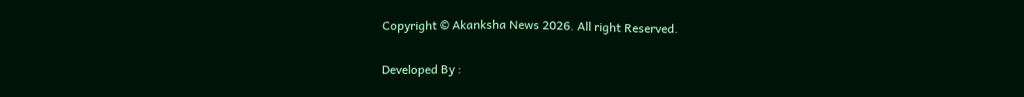Copyright © Akanksha News 2026. All right Reserved.

Developed By :